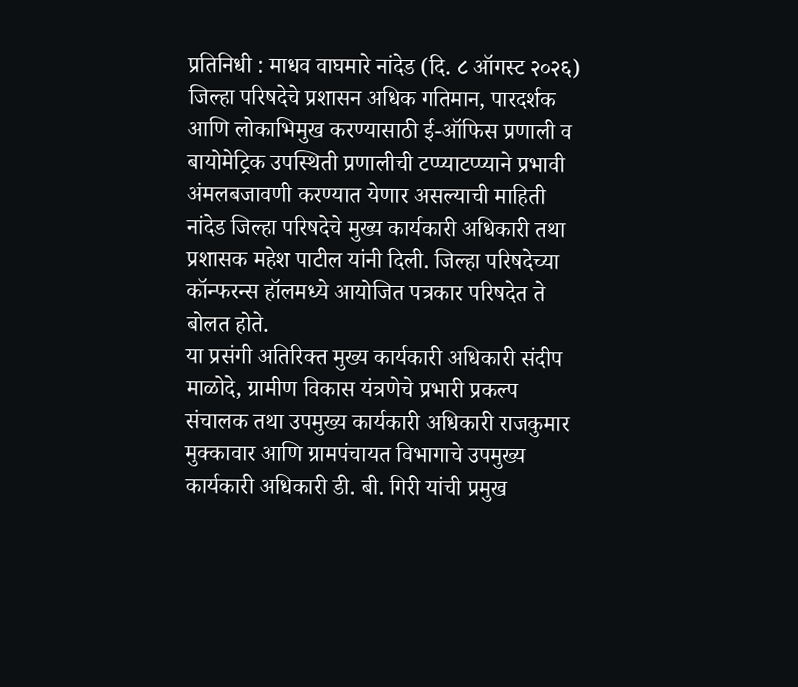प्रतिनिधी : माधव वाघमारे नांदेड (दि. ८ ऑगस्ट २०२६)
जिल्हा परिषदेचे प्रशासन अधिक गतिमान, पारदर्शक आणि लोकाभिमुख करण्यासाठी ई-ऑफिस प्रणाली व बायोमेट्रिक उपस्थिती प्रणालीची टप्प्याटप्प्याने प्रभावी अंमलबजावणी करण्यात येणार असल्याची माहिती नांदेड जिल्हा परिषदेचे मुख्य कार्यकारी अधिकारी तथा प्रशासक महेश पाटील यांनी दिली. जिल्हा परिषदेच्या कॉन्फरन्स हॉलमध्ये आयोजित पत्रकार परिषदेत ते बोलत होते.
या प्रसंगी अतिरिक्त मुख्य कार्यकारी अधिकारी संदीप माळोदे, ग्रामीण विकास यंत्रणेचे प्रभारी प्रकल्प संचालक तथा उपमुख्य कार्यकारी अधिकारी राजकुमार मुक्कावार आणि ग्रामपंचायत विभागाचे उपमुख्य कार्यकारी अधिकारी डी. बी. गिरी यांची प्रमुख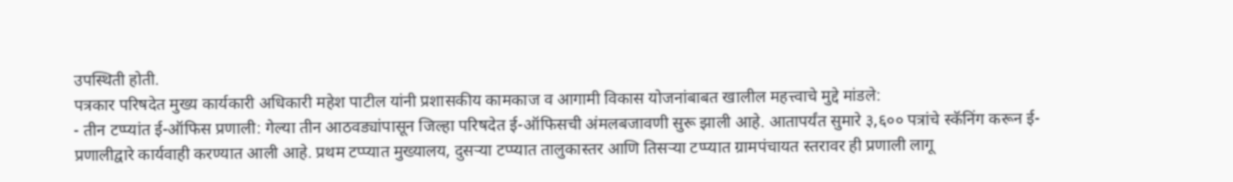उपस्थिती होती.
पत्रकार परिषदेत मुख्य कार्यकारी अधिकारी महेश पाटील यांनी प्रशासकीय कामकाज व आगामी विकास योजनांबाबत खालील महत्त्वाचे मुद्दे मांडले:
- तीन टप्प्यांत ई-ऑफिस प्रणाली: गेल्या तीन आठवड्यांपासून जिल्हा परिषदेत ई-ऑफिसची अंमलबजावणी सुरू झाली आहे. आतापर्यंत सुमारे ३,६०० पत्रांचे स्कॅनिंग करून ई-प्रणालीद्वारे कार्यवाही करण्यात आली आहे. प्रथम टप्प्यात मुख्यालय, दुसऱ्या टप्प्यात तालुकास्तर आणि तिसऱ्या टप्प्यात ग्रामपंचायत स्तरावर ही प्रणाली लागू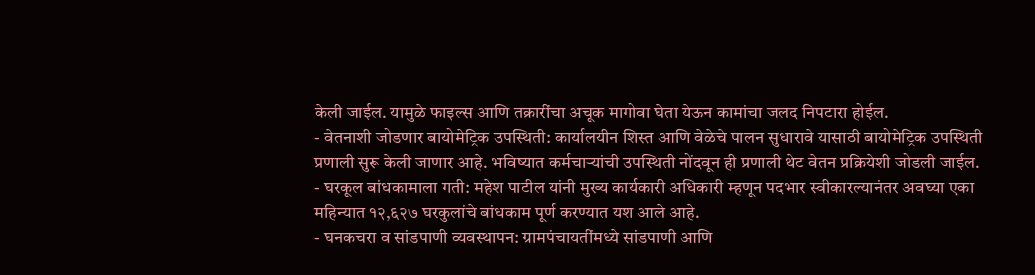केली जाईल. यामुळे फाइल्स आणि तक्रारींचा अचूक मागोवा घेता येऊन कामांचा जलद निपटारा होईल.
- वेतनाशी जोडणार बायोमेट्रिक उपस्थिती: कार्यालयीन शिस्त आणि वेळेचे पालन सुधारावे यासाठी बायोमेट्रिक उपस्थिती प्रणाली सुरू केली जाणार आहे. भविष्यात कर्मचाऱ्यांची उपस्थिती नोंदवून ही प्रणाली थेट वेतन प्रक्रियेशी जोडली जाईल.
- घरकूल बांधकामाला गती: महेश पाटील यांनी मुख्य कार्यकारी अधिकारी म्हणून पदभार स्वीकारल्यानंतर अवघ्या एका महिन्यात १२,६२७ घरकुलांचे बांधकाम पूर्ण करण्यात यश आले आहे.
- घनकचरा व सांडपाणी व्यवस्थापन: ग्रामपंचायतींमध्ये सांडपाणी आणि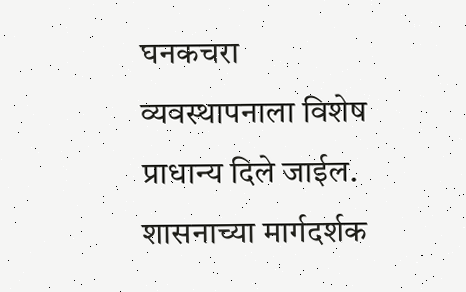घनकचरा व्यवस्थापनाला विशेष प्राधान्य दिले जाईल. शासनाच्या मार्गदर्शक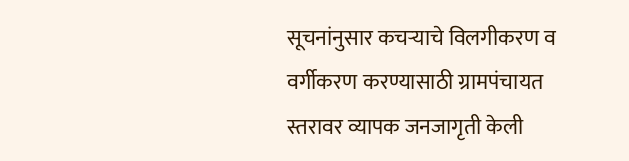सूचनांनुसार कचऱ्याचे विलगीकरण व वर्गीकरण करण्यासाठी ग्रामपंचायत स्तरावर व्यापक जनजागृती केली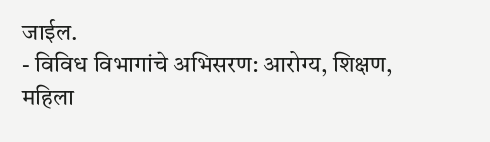जाईल.
- विविध विभागांचे अभिसरण: आरोग्य, शिक्षण, महिला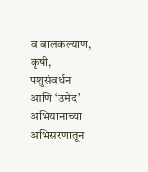व बालकल्याण, कृषी, पशुसंवर्धन आणि ‘उमेद’ अभियानाच्या अभिसरणातून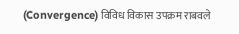(Convergence) विविध विकास उपक्रम राबवले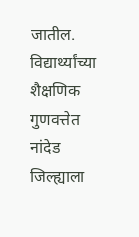जातील. विद्यार्थ्यांच्या शैक्षणिक गुणवत्तेत नांदेड जिल्ह्याला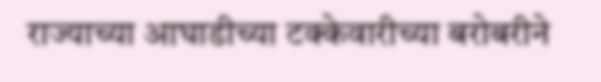राज्याच्या आघाडीच्या टक्केवारीच्या बरोबरीने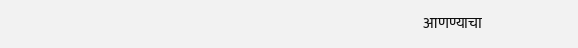आणण्याचा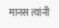मानस त्यांनी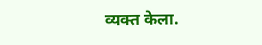व्यक्त केला.